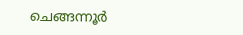ചെങ്ങന്നൂര്‍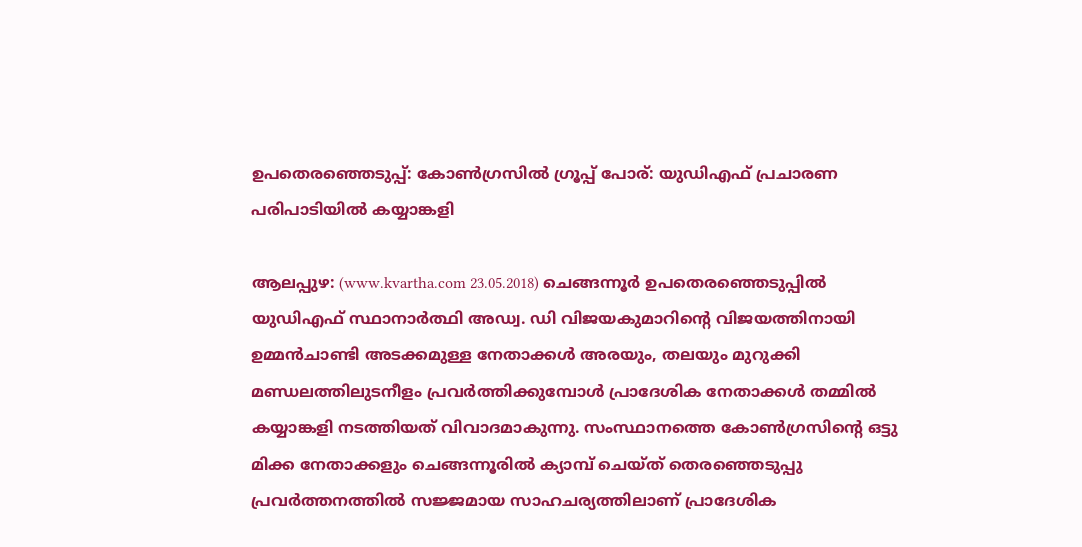ഉപതെരഞ്ഞെടുപ്പ്: കോണ്‍ഗ്രസില്‍ ഗ്രൂപ്പ് പോര്: യുഡിഎഫ് പ്രചാരണ പരിപാടിയില്‍ കയ്യാങ്കളി

ആലപ്പുഴ: (www.kvartha.com 23.05.2018) ചെങ്ങന്നൂര്‍ ഉപതെരഞ്ഞെടുപ്പില്‍ യുഡിഎഫ് സ്ഥാനാര്‍ത്ഥി അഡ്വ. ഡി വിജയകുമാറിന്റെ വിജയത്തിനായി ഉമ്മന്‍ചാണ്ടി അടക്കമുള്ള നേതാക്കള്‍ അരയും, തലയും മുറുക്കി മണ്ഡലത്തിലുടനീളം പ്രവര്‍ത്തിക്കുമ്പോള്‍ പ്രാദേശിക നേതാക്കള്‍ തമ്മില്‍ കയ്യാങ്കളി നടത്തിയത് വിവാദമാകുന്നു. സംസ്ഥാനത്തെ കോണ്‍ഗ്രസിന്റെ ഒട്ടു മിക്ക നേതാക്കളും ചെങ്ങന്നൂരില്‍ ക്യാമ്പ് ചെയ്ത് തെരഞ്ഞെടുപ്പു പ്രവര്‍ത്തനത്തില്‍ സജ്ജമായ സാഹചര്യത്തിലാണ് പ്രാദേശിക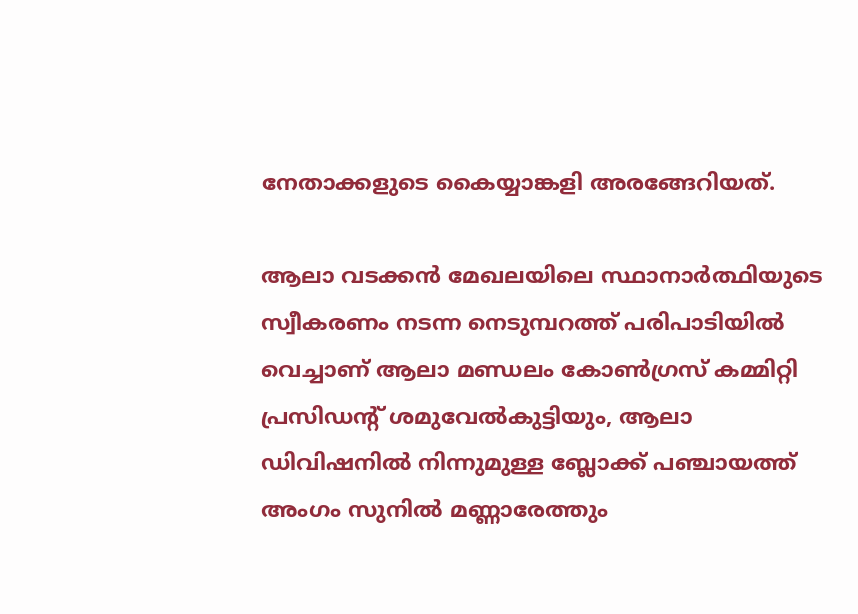നേതാക്കളുടെ കൈയ്യാങ്കളി അരങ്ങേറിയത്.

ആലാ വടക്കന്‍ മേഖലയിലെ സ്ഥാനാര്‍ത്ഥിയുടെ സ്വീകരണം നടന്ന നെടുമ്പറത്ത് പരിപാടിയില്‍ വെച്ചാണ് ആലാ മണ്ഡലം കോണ്‍ഗ്രസ് കമ്മിറ്റി പ്രസിഡന്റ് ശമുവേല്‍കുട്ടിയും, ആലാ ഡിവിഷനില്‍ നിന്നുമുള്ള ബ്ലോക്ക് പഞ്ചായത്ത് അംഗം സുനില്‍ മണ്ണാരേത്തും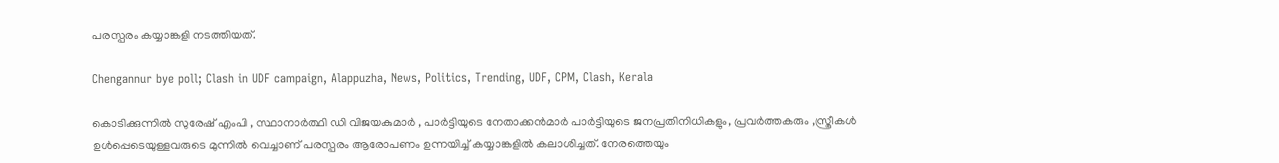പരസ്പരം കയ്യാങ്കളി നടത്തിയത്.

Chengannur bye poll; Clash in UDF campaign, Alappuzha, News, Politics, Trending, UDF, CPM, Clash, Kerala

കൊടിക്കുന്നില്‍ സുരേഷ് എംപി , സ്ഥാനാര്‍ത്ഥി ഡി വിജയകുമാര്‍ , പാര്‍ട്ടിയുടെ നേതാക്കന്‍മാര്‍ പാര്‍ട്ടിയുടെ ജനപ്രതിനിധികളും, പ്രവര്‍ത്തകരും ,സ്ത്രീകള്‍ ഉള്‍പ്പെടെയുള്ളവരുടെ മുന്നില്‍ വെച്ചാണ് പരസ്പരം ആരോപണം ഉന്നയിച്ച് കയ്യാങ്കളില്‍ കലാശിച്ചത്. നേരത്തെയും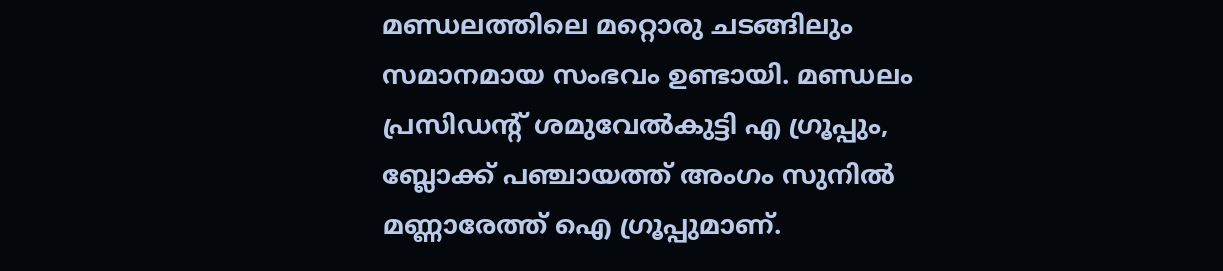മണ്ഡലത്തിലെ മറ്റൊരു ചടങ്ങിലും സമാനമായ സംഭവം ഉണ്ടായി. മണ്ഡലം പ്രസിഡന്റ് ശമുവേല്‍കുട്ടി എ ഗ്രൂപ്പും, ബ്ലോക്ക് പഞ്ചായത്ത് അംഗം സുനില്‍ മണ്ണാരേത്ത് ഐ ഗ്രൂപ്പുമാണ്.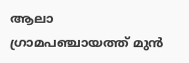ആലാ ഗ്രാമപഞ്ചായത്ത് മുന്‍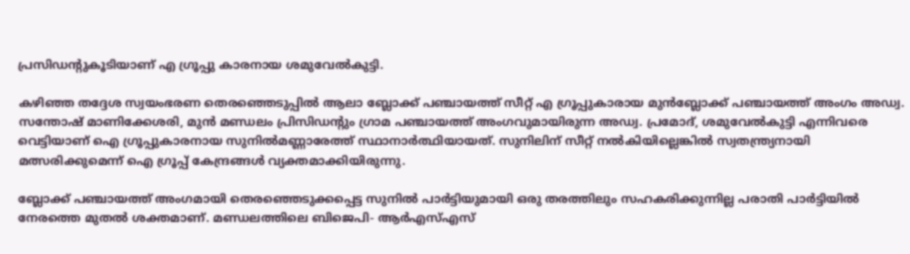പ്രസിഡന്റുകൂടിയാണ് എ ഗ്രൂപ്പു കാരനായ ശമുവേല്‍കുട്ടി.

കഴിഞ്ഞ തദ്ദേശ സ്വയംഭരണ തെരഞ്ഞെടുപ്പില്‍ ആലാ ബ്ലോക്ക് പഞ്ചായത്ത് സീറ്റ് എ ഗ്രൂപ്പുകാരായ മുന്‍ബ്ലോക്ക് പഞ്ചായത്ത് അംഗം അഡ്വ. സന്തോഷ് മാണിക്കേശരി, മുന്‍ മണ്ഡലം പ്രിസിഡന്റും ഗ്രാമ പഞ്ചായത്ത് അംഗവുമായിരുന്ന അഡ്വ. പ്രമോദ്, ശമുവേല്‍കുട്ടി എന്നിവരെ വെട്ടിയാണ് ഐ ഗ്രൂപ്പുകാരനായ സുനില്‍മണ്ണാരേത്ത് സ്ഥാനാര്‍ത്ഥിയായത്. സുനിലിന് സീറ്റ് നല്‍കിയില്ലെങ്കില്‍ സ്വതന്ത്ര്യനായി മത്സരിക്കുമെന്ന് ഐ ഗ്രൂപ്പ് കേന്ദ്രങ്ങള്‍ വ്യക്തമാക്കിയിരുന്നു.

ബ്ലോക്ക് പഞ്ചായത്ത് അംഗമായി തെരഞ്ഞെടുക്കപ്പെട്ട സുനില്‍ പാര്‍ട്ടിയുമായി ഒരു തരത്തിലും സഹകരിക്കുന്നില്ല പരാതി പാര്‍ട്ടിയില്‍ നേരത്തെ മുതല്‍ ശക്തമാണ്. മണ്ഡലത്തിലെ ബിജെപി- ആര്‍എസ്എസ്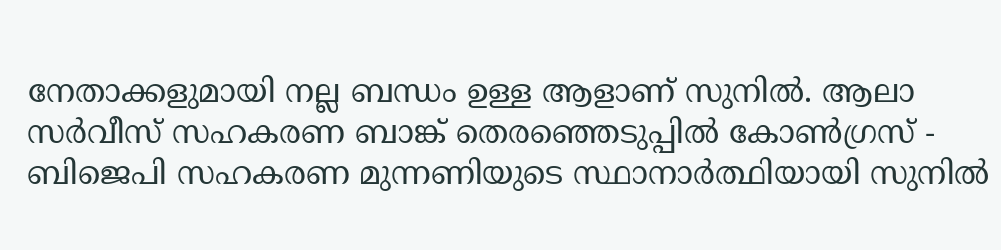നേതാക്കളുമായി നല്ല ബന്ധം ഉള്ള ആളാണ് സുനില്‍. ആലാ സര്‍വീസ് സഹകരണ ബാങ്ക് തെരഞ്ഞെടുപ്പില്‍ കോണ്‍ഗ്രസ് - ബിജെപി സഹകരണ മുന്നണിയുടെ സ്ഥാനാര്‍ത്ഥിയായി സുനില്‍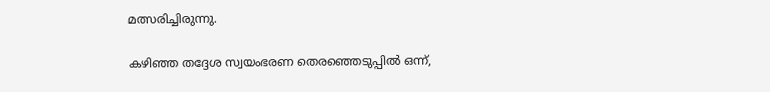മത്സരിച്ചിരുന്നു.

കഴിഞ്ഞ തദ്ദേശ സ്വയംഭരണ തെരഞ്ഞെടുപ്പില്‍ ഒന്ന്,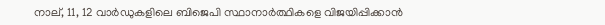നാല്, 11, 12 വാര്‍ഡുകളിലെ ബിജെപി സ്ഥാനാര്‍ത്ഥികളെ വിജയിപ്പിക്കാന്‍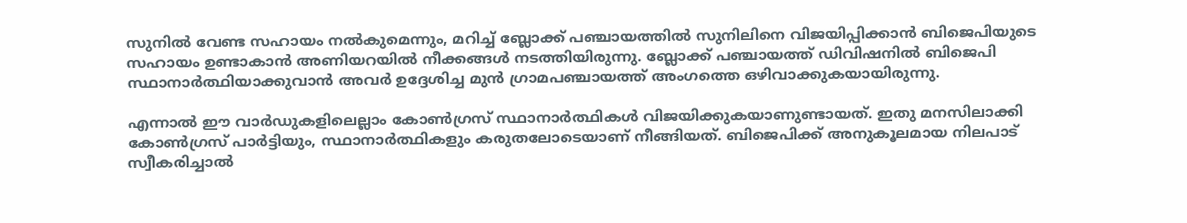സുനില്‍ വേണ്ട സഹായം നല്‍കുമെന്നും, മറിച്ച് ബ്ലോക്ക് പഞ്ചായത്തില്‍ സുനിലിനെ വിജയിപ്പിക്കാന്‍ ബിജെപിയുടെ സഹായം ഉണ്ടാകാന്‍ അണിയറയില്‍ നീക്കങ്ങള്‍ നടത്തിയിരുന്നു. ബ്ലോക്ക് പഞ്ചായത്ത് ഡിവിഷനില്‍ ബിജെപി സ്ഥാനാര്‍ത്ഥിയാക്കുവാന്‍ അവര്‍ ഉദ്ദേശിച്ച മുന്‍ ഗ്രാമപഞ്ചായത്ത് അംഗത്തെ ഒഴിവാക്കുകയായിരുന്നു.

എന്നാല്‍ ഈ വാര്‍ഡുകളിലെല്ലാം കോണ്‍ഗ്രസ് സ്ഥാനാര്‍ത്ഥികള്‍ വിജയിക്കുകയാണുണ്ടായത്. ഇതു മനസിലാക്കി കോണ്‍ഗ്രസ് പാര്‍ട്ടിയും, സ്ഥാനാര്‍ത്ഥികളും കരുതലോടെയാണ് നീങ്ങിയത്. ബിജെപിക്ക് അനുകൂലമായ നിലപാട് സ്വീകരിച്ചാല്‍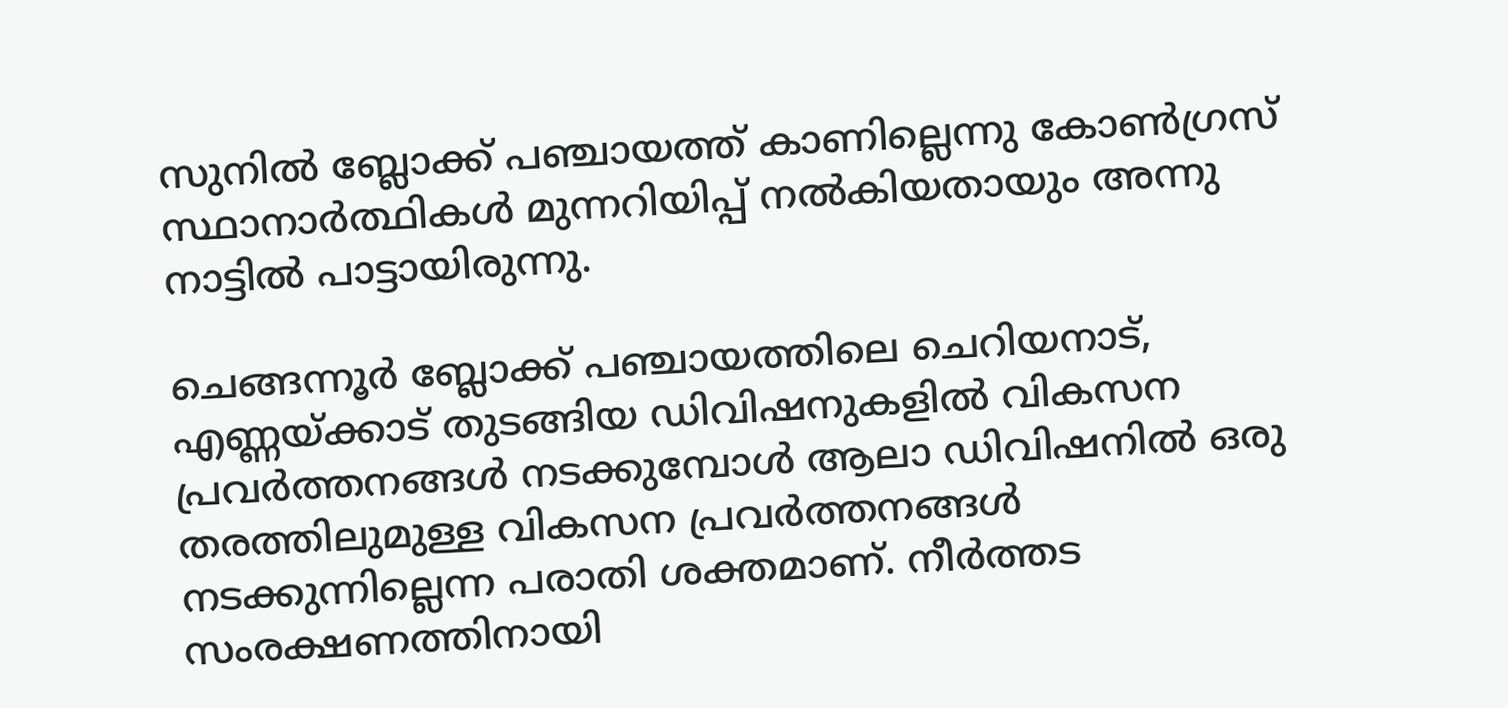സുനില്‍ ബ്ലോക്ക് പഞ്ചായത്ത് കാണില്ലെന്നു കോണ്‍ഗ്രസ് സ്ഥാനാര്‍ത്ഥികള്‍ മുന്നറിയിപ്പ് നല്‍കിയതായും അന്നു നാട്ടില്‍ പാട്ടായിരുന്നു.

ചെങ്ങന്നൂര്‍ ബ്ലോക്ക് പഞ്ചായത്തിലെ ചെറിയനാട്, എണ്ണയ്ക്കാട് തുടങ്ങിയ ഡിവിഷനുകളില്‍ വികസന പ്രവര്‍ത്തനങ്ങള്‍ നടക്കുമ്പോള്‍ ആലാ ഡിവിഷനില്‍ ഒരു തരത്തിലുമുള്ള വികസന പ്രവര്‍ത്തനങ്ങള്‍ നടക്കുന്നില്ലെന്ന പരാതി ശക്തമാണ്. നീര്‍ത്തട സംരക്ഷണത്തിനായി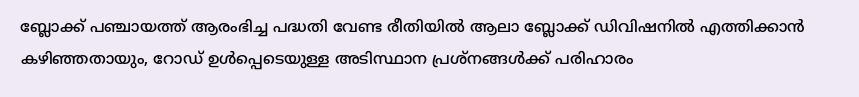ബ്ലോക്ക് പഞ്ചായത്ത് ആരംഭിച്ച പദ്ധതി വേണ്ട രീതിയില്‍ ആലാ ബ്ലോക്ക് ഡിവിഷനില്‍ എത്തിക്കാന്‍ കഴിഞ്ഞതായും, റോഡ് ഉള്‍പ്പെടെയുള്ള അടിസ്ഥാന പ്രശ്‌നങ്ങള്‍ക്ക് പരിഹാരം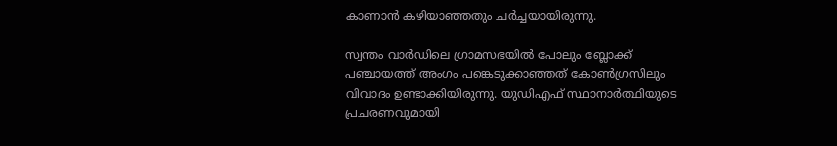കാണാന്‍ കഴിയാഞ്ഞതും ചര്‍ച്ചയായിരുന്നു.

സ്വന്തം വാര്‍ഡിലെ ഗ്രാമസഭയില്‍ പോലും ബ്ലോക്ക് പഞ്ചായത്ത് അംഗം പങ്കെടുക്കാഞ്ഞത് കോണ്‍ഗ്രസിലും വിവാദം ഉണ്ടാക്കിയിരുന്നു. യുഡിഎഫ് സ്ഥാനാര്‍ത്ഥിയുടെ പ്രചരണവുമായി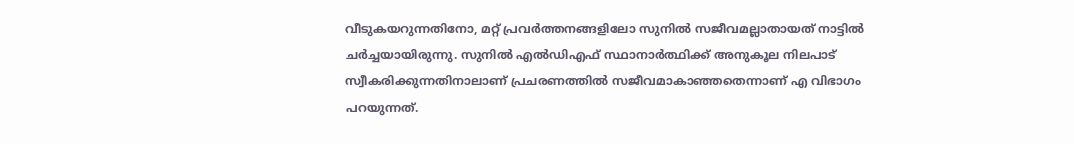വീടുകയറുന്നതിനോ, മറ്റ് പ്രവര്‍ത്തനങ്ങളിലോ സുനില്‍ സജീവമല്ലാതായത് നാട്ടില്‍ ചര്‍ച്ചയായിരുന്നു. സുനില്‍ എല്‍ഡിഎഫ് സ്ഥാനാര്‍ത്ഥിക്ക് അനുകൂല നിലപാട് സ്വീകരിക്കുന്നതിനാലാണ് പ്രചരണത്തില്‍ സജീവമാകാഞ്ഞതെന്നാണ് എ വിഭാഗം പറയുന്നത്.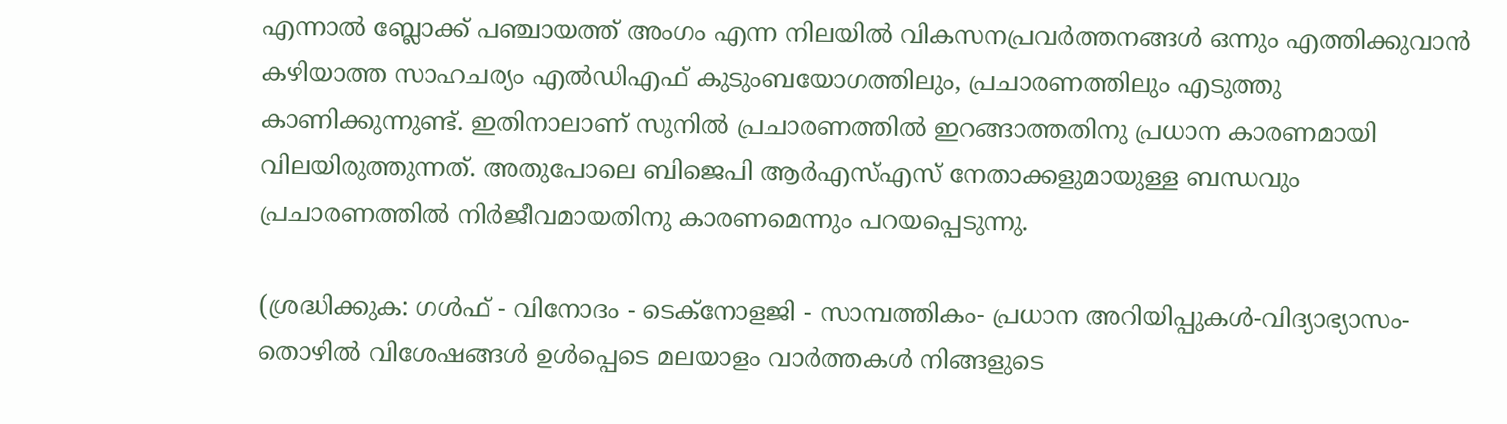എന്നാല്‍ ബ്ലോക്ക് പഞ്ചായത്ത് അംഗം എന്ന നിലയില്‍ വികസനപ്രവര്‍ത്തനങ്ങള്‍ ഒന്നും എത്തിക്കുവാന്‍ കഴിയാത്ത സാഹചര്യം എല്‍ഡിഎഫ് കുടുംബയോഗത്തിലും, പ്രചാരണത്തിലും എടുത്തു കാണിക്കുന്നുണ്ട്. ഇതിനാലാണ് സുനില്‍ പ്രചാരണത്തില്‍ ഇറങ്ങാത്തതിനു പ്രധാന കാരണമായി വിലയിരുത്തുന്നത്. അതുപോലെ ബിജെപി ആര്‍എസ്എസ് നേതാക്കളുമായുള്ള ബന്ധവും പ്രചാരണത്തില്‍ നിര്‍ജീവമായതിനു കാരണമെന്നും പറയപ്പെടുന്നു.

(ശ്രദ്ധിക്കുക: ഗൾഫ് - വിനോദം - ടെക്നോളജി - സാമ്പത്തികം- പ്രധാന അറിയിപ്പുകൾ-വിദ്യാഭ്യാസം-തൊഴിൽ വിശേഷങ്ങൾ ഉൾപ്പെടെ മലയാളം വാർത്തകൾ നിങ്ങളുടെ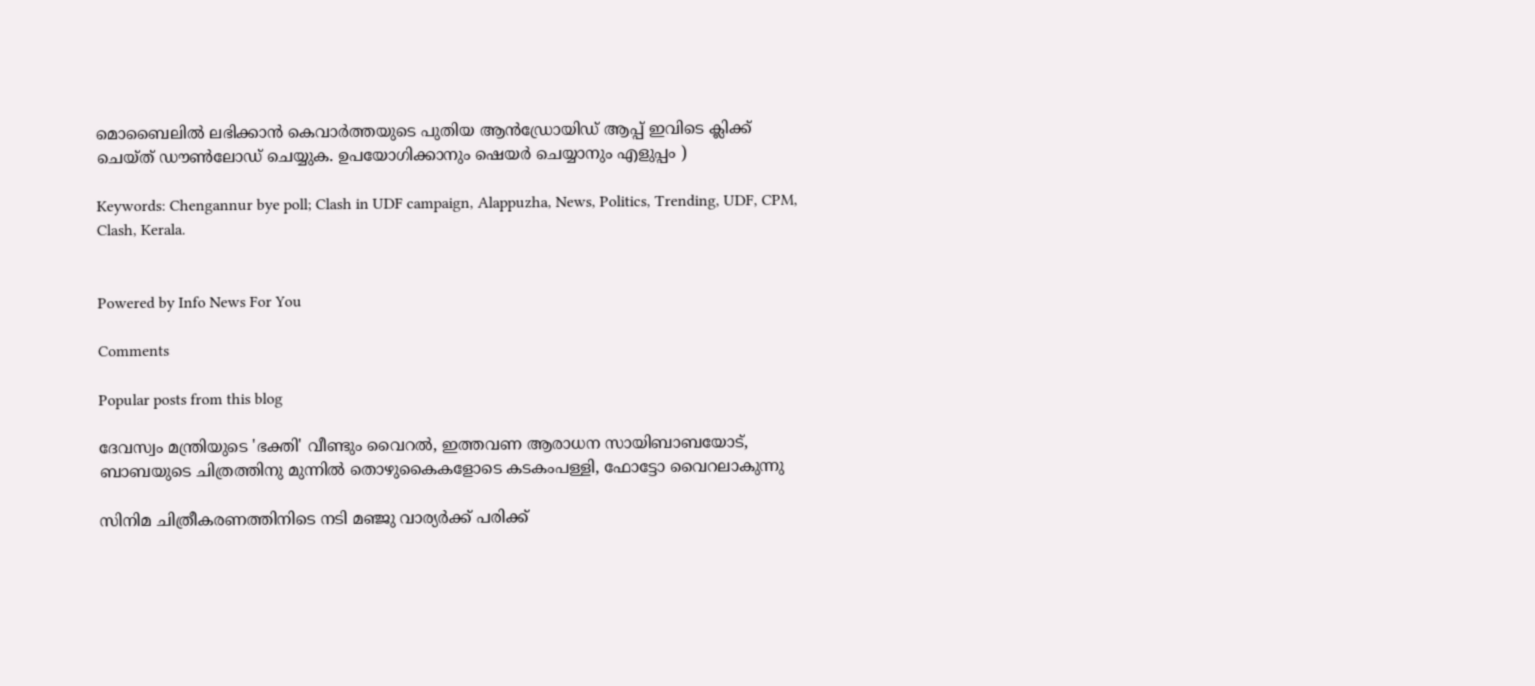മൊബൈലിൽ ലഭിക്കാൻ കെവാർത്തയുടെ പുതിയ ആൻഡ്രോയിഡ് ആപ്പ് ഇവിടെ ക്ലിക്ക് ചെയ്ത് ഡൗൺലോഡ് ചെയ്യുക. ഉപയോഗിക്കാനും ഷെയർ ചെയ്യാനും എളുപ്പം )

Keywords: Chengannur bye poll; Clash in UDF campaign, Alappuzha, News, Politics, Trending, UDF, CPM, Clash, Kerala.


Powered by Info News For You

Comments

Popular posts from this blog

ദേവസ്വം മന്ത്രിയുടെ 'ഭക്തി' വീണ്ടും വൈറല്‍, ഇത്തവണ ആരാധന സായിബാബയോട്, ബാബയുടെ ചിത്രത്തിനു മുന്നില്‍ തൊഴുകൈകളോടെ കടകംപള്ളി, ഫോട്ടോ വൈറലാകുന്നു

സിനിമ ചിത്രീകരണത്തിനിടെ നടി മഞ്ജു വാര്യര്‍ക്ക് പരിക്ക്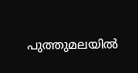പുത്തുമലയില്‍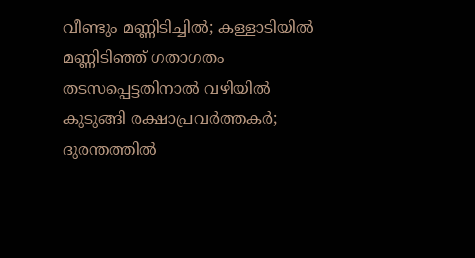വീണ്ടും മണ്ണിടിച്ചില്‍; കള്ളാടിയില്‍ മണ്ണിടിഞ്ഞ് ഗതാഗതം തടസപ്പെട്ടതിനാല്‍ വഴിയില്‍ കുടുങ്ങി രക്ഷാപ്രവര്‍ത്തകര്‍; ദുരന്തത്തില്‍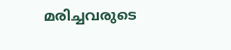മരിച്ചവരുടെ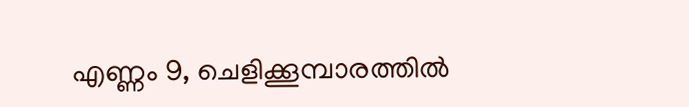എണ്ണം 9, ചെളിക്കൂമ്പാരത്തില്‍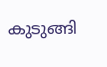കുടുങ്ങി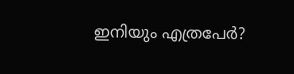ഇനിയും എത്രപേര്‍?